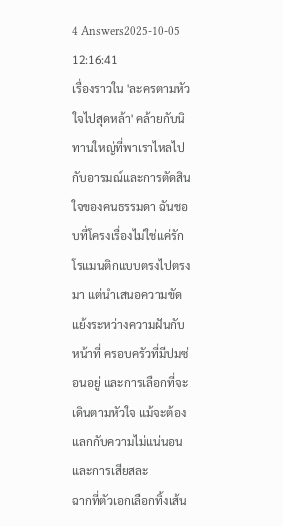4 Answers2025-10-05 12:16:41
เรื่องราวใน 'ละครตามหัวใจไปสุดหล้า' คล้ายกับนิทานใหญ่ที่พาเราไหลไปกับอารมณ์และการตัดสินใจของคนธรรมดา ฉันชอบที่โครงเรื่องไม่ใช่แค่รักโรแมนติกแบบตรงไปตรงมา แต่นำเสนอความขัดแย้งระหว่างความฝันกับหน้าที่ ครอบครัวที่มีปมซ่อนอยู่ และการเลือกที่จะเดินตามหัวใจ แม้จะต้องแลกกับความไม่แน่นอนและการเสียสละ
ฉากที่ตัวเอกเลือกทิ้งเส้น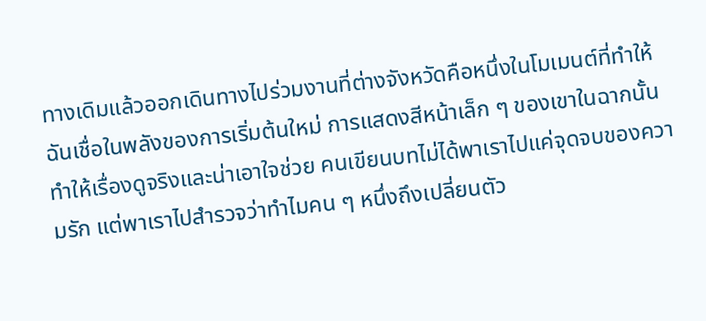ทางเดิมแล้วออกเดินทางไปร่วมงานที่ต่างจังหวัดคือหนึ่งในโมเมนต์ที่ทำให้ฉันเชื่อในพลังของการเริ่มต้นใหม่ การแสดงสีหน้าเล็ก ๆ ของเขาในฉากนั้นทำให้เรื่องดูจริงและน่าเอาใจช่วย คนเขียนบทไม่ได้พาเราไปแค่จุดจบของความรัก แต่พาเราไปสำรวจว่าทำไมคน ๆ หนึ่งถึงเปลี่ยนตัว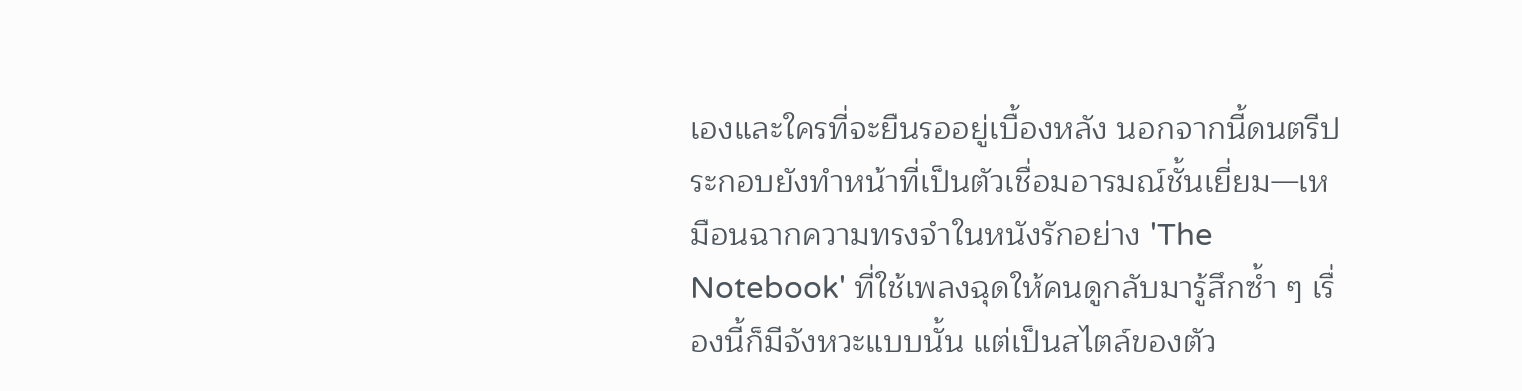เองและใครที่จะยืนรออยู่เบื้องหลัง นอกจากนี้ดนตรีประกอบยังทำหน้าที่เป็นตัวเชื่อมอารมณ์ชั้นเยี่ยม—เหมือนฉากความทรงจำในหนังรักอย่าง 'The Notebook' ที่ใช้เพลงฉุดให้คนดูกลับมารู้สึกซ้ำ ๆ เรื่องนี้ก็มีจังหวะแบบนั้น แต่เป็นสไตล์ของตัว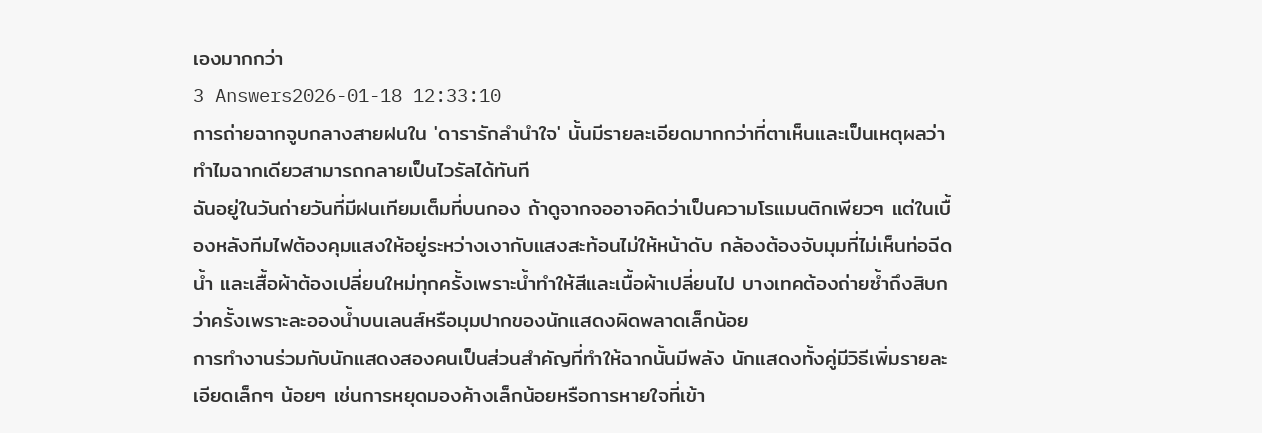เองมากกว่า
3 Answers2026-01-18 12:33:10
การถ่ายฉากจูบกลางสายฝนใน 'ดารารักลำนำใจ' นั้นมีรายละเอียดมากกว่าที่ตาเห็นและเป็นเหตุผลว่าทำไมฉากเดียวสามารถกลายเป็นไวรัลได้ทันที
ฉันอยู่ในวันถ่ายวันที่มีฝนเทียมเต็มที่บนกอง ถ้าดูจากจออาจคิดว่าเป็นความโรแมนติกเพียวๆ แต่ในเบื้องหลังทีมไฟต้องคุมแสงให้อยู่ระหว่างเงากับแสงสะท้อนไม่ให้หน้าดับ กล้องต้องจับมุมที่ไม่เห็นท่อฉีดน้ำ และเสื้อผ้าต้องเปลี่ยนใหม่ทุกครั้งเพราะน้ำทำให้สีและเนื้อผ้าเปลี่ยนไป บางเทคต้องถ่ายซ้ำถึงสิบกว่าครั้งเพราะละอองน้ำบนเลนส์หรือมุมปากของนักแสดงผิดพลาดเล็กน้อย
การทำงานร่วมกับนักแสดงสองคนเป็นส่วนสำคัญที่ทำให้ฉากนั้นมีพลัง นักแสดงทั้งคู่มีวิธีเพิ่มรายละเอียดเล็กๆ น้อยๆ เช่นการหยุดมองค้างเล็กน้อยหรือการหายใจที่เข้า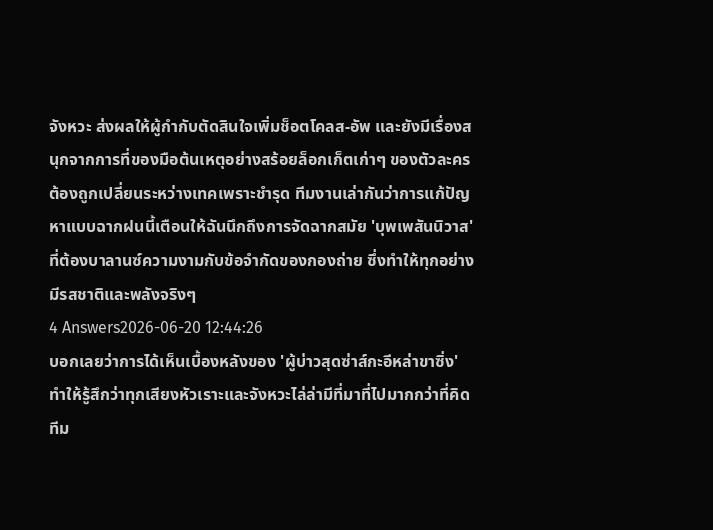จังหวะ ส่งผลให้ผู้กำกับตัดสินใจเพิ่มช็อตโคลส-อัพ และยังมีเรื่องสนุกจากการที่ของมือต้นเหตุอย่างสร้อยล็อกเก็ตเก่าๆ ของตัวละครต้องถูกเปลี่ยนระหว่างเทคเพราะชำรุด ทีมงานเล่ากันว่าการแก้ปัญหาแบบฉากฝนนี้เตือนให้ฉันนึกถึงการจัดฉากสมัย 'บุพเพสันนิวาส' ที่ต้องบาลานซ์ความงามกับข้อจำกัดของกองถ่าย ซึ่งทำให้ทุกอย่างมีรสชาติและพลังจริงๆ
4 Answers2026-06-20 12:44:26
บอกเลยว่าการได้เห็นเบื้องหลังของ 'ผู้บ่าวสุดซ่าส์กะอีหล่าขาซิ่ง' ทำให้รู้สึกว่าทุกเสียงหัวเราะและจังหวะไล่ล่ามีที่มาที่ไปมากกว่าที่คิด
ทีม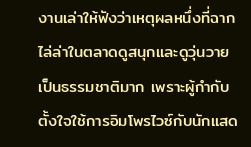งานเล่าให้ฟังว่าเหตุผลหนึ่งที่ฉากไล่ล่าในตลาดดูสนุกและดูวุ่นวายเป็นธรรมชาติมาก เพราะผู้กำกับตั้งใจใช้การอิมโพรไวซ์กับนักแสด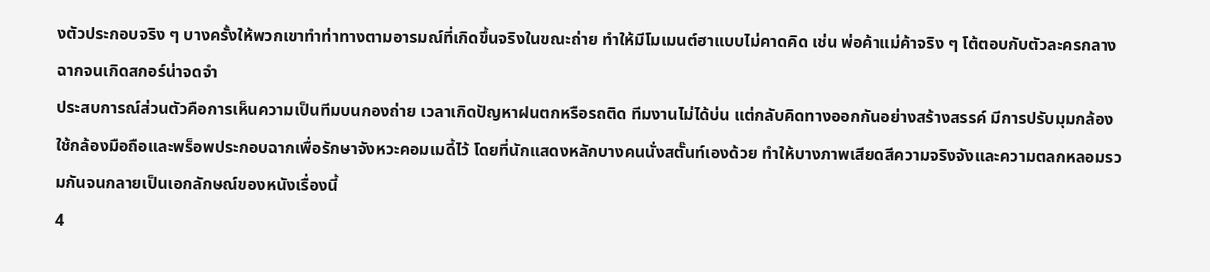งตัวประกอบจริง ๆ บางครั้งให้พวกเขาทำท่าทางตามอารมณ์ที่เกิดขึ้นจริงในขณะถ่าย ทำให้มีโมเมนต์ฮาแบบไม่คาดคิด เช่น พ่อค้าแม่ค้าจริง ๆ โต้ตอบกับตัวละครกลางฉากจนเกิดสกอร์น่าจดจำ
ประสบการณ์ส่วนตัวคือการเห็นความเป็นทีมบนกองถ่าย เวลาเกิดปัญหาฝนตกหรือรถติด ทีมงานไม่ได้บ่น แต่กลับคิดทางออกกันอย่างสร้างสรรค์ มีการปรับมุมกล้อง ใช้กล้องมือถือและพร็อพประกอบฉากเพื่อรักษาจังหวะคอมเมดี้ไว้ โดยที่นักแสดงหลักบางคนนั่งสตั๊นท์เองด้วย ทำให้บางภาพเสียดสีความจริงจังและความตลกหลอมรวมกันจนกลายเป็นเอกลักษณ์ของหนังเรื่องนี้
4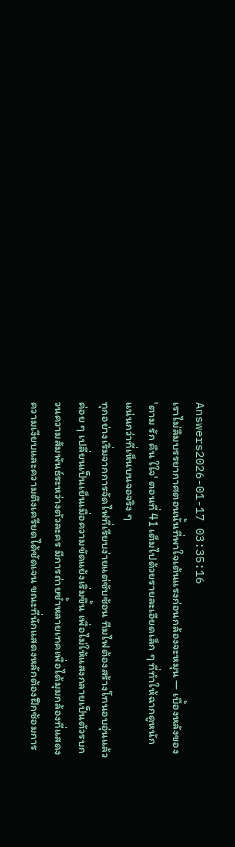Answers2026-01-17 03:35:16
เราไม่ลืมบรรยากาศตอนนั้นที่พาใจเต้นแรงก่อนกล้องจะหมุน — เบื้องหลังของ 'ตาม รัก คืน ใใจ' ตอนที่ 41 เต็มไปด้วยรายละเอียดเล็ก ๆ ที่ทำให้ฉากดูหนักแน่นกว่าที่เห็นบนจอจริง ๆ
ทุกอย่างเริ่มจากการจัดไฟที่เรียบง่ายแต่ซับซ้อน ทีมไฟต้องสร้างโทนอบอุ่นแล้วค่อย ๆ เปลี่ยนเป็นเย็นเมื่อความขัดแย้งเริ่มขึ้น เพื่อไม่ให้แสงกลายเป็นตัวรบกวนความสัมพันธ์ระหว่างตัวละคร มีการถ่ายซ้ำหลายเทคเพื่อได้มุมกล้องที่แสดงความเงียบและความตึงเครียดได้ชัดเจน ขณะที่นักแสดงหลักต้องฝึกซ้อมการ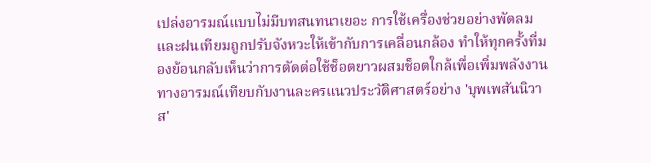เปล่งอารมณ์แบบไม่มีบทสนทนาเยอะ การใช้เครื่องช่วยอย่างพัดลมและฝนเทียมถูกปรับจังหวะให้เข้ากับการเคลื่อนกล้อง ทำให้ทุกครั้งที่มองย้อนกลับเห็นว่าการตัดต่อใช้ช็อตยาวผสมช็อตใกล้เพื่อเพิ่มพลังงานทางอารมณ์เทียบกับงานละครแนวประวัติศาสตร์อย่าง 'บุพเพสันนิวาส'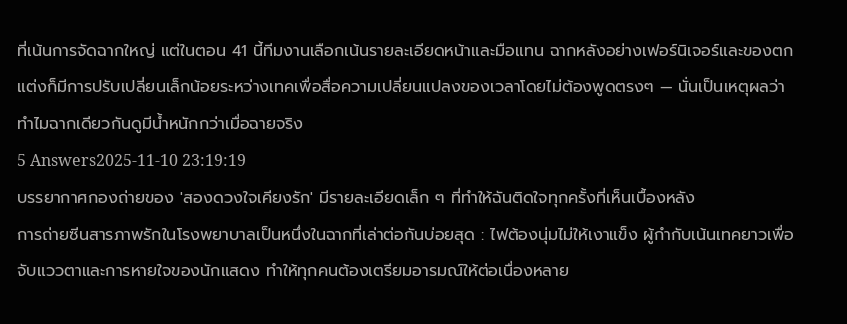ที่เน้นการจัดฉากใหญ่ แต่ในตอน 41 นี้ทีมงานเลือกเน้นรายละเอียดหน้าและมือแทน ฉากหลังอย่างเฟอร์นิเจอร์และของตกแต่งก็มีการปรับเปลี่ยนเล็กน้อยระหว่างเทคเพื่อสื่อความเปลี่ยนแปลงของเวลาโดยไม่ต้องพูดตรงๆ — นั่นเป็นเหตุผลว่าทำไมฉากเดียวกันดูมีน้ำหนักกว่าเมื่อฉายจริง
5 Answers2025-11-10 23:19:19
บรรยากาศกองถ่ายของ 'สองดวงใจเคียงรัก' มีรายละเอียดเล็ก ๆ ที่ทำให้ฉันติดใจทุกครั้งที่เห็นเบื้องหลัง
การถ่ายซีนสารภาพรักในโรงพยาบาลเป็นหนึ่งในฉากที่เล่าต่อกันบ่อยสุด : ไฟต้องนุ่มไม่ให้เงาแข็ง ผู้กำกับเน้นเทคยาวเพื่อจับแววตาและการหายใจของนักแสดง ทำให้ทุกคนต้องเตรียมอารมณ์ให้ต่อเนื่องหลาย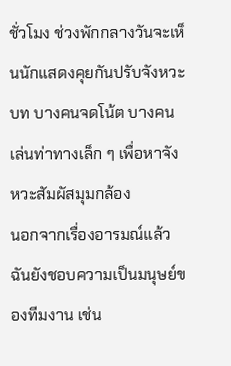ชั่วโมง ช่วงพักกลางวันจะเห็นนักแสดงคุยกันปรับจังหวะบท บางคนจดโน้ต บางคนเล่นท่าทางเล็ก ๆ เพื่อหาจังหวะสัมผัสมุมกล้อง
นอกจากเรื่องอารมณ์แล้วฉันยังชอบความเป็นมนุษย์ของทีมงาน เช่น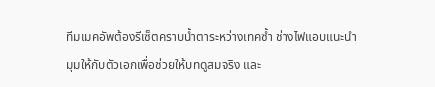ทีมเมคอัพต้องรีเซ็ตคราบน้ำตาระหว่างเทคซ้ำ ช่างไฟแอบแนะนำมุมให้กับตัวเอกเพื่อช่วยให้บทดูสมจริง และ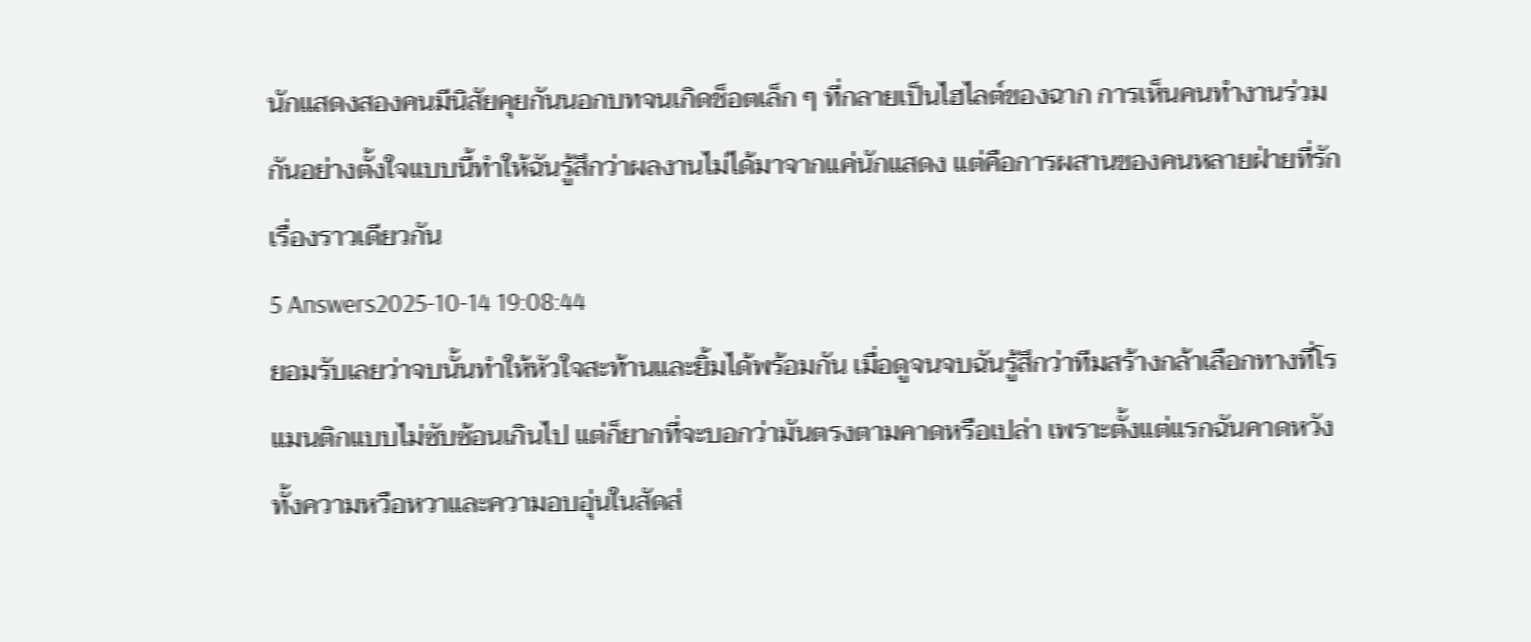นักแสดงสองคนมีนิสัยคุยกันนอกบทจนเกิดช็อตเล็ก ๆ ที่กลายเป็นไฮไลต์ของฉาก การเห็นคนทำงานร่วมกันอย่างตั้งใจแบบนี้ทำให้ฉันรู้สึกว่าผลงานไม่ได้มาจากแค่นักแสดง แต่คือการผสานของคนหลายฝ่ายที่รักเรื่องราวเดียวกัน
5 Answers2025-10-14 19:08:44
ยอมรับเลยว่าจบนั้นทำให้หัวใจสะท้านและยิ้มได้พร้อมกัน เมื่อดูจนจบฉันรู้สึกว่าทีมสร้างกล้าเลือกทางที่โรแมนติกแบบไม่ซับซ้อนเกินไป แต่ก็ยากที่จะบอกว่ามันตรงตามคาดหรือเปล่า เพราะตั้งแต่แรกฉันคาดหวังทั้งความหวือหวาและความอบอุ่นในสัดส่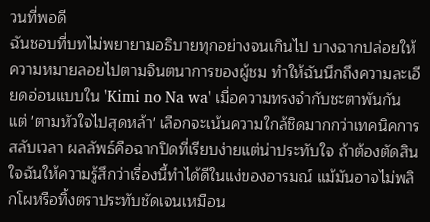วนที่พอดี
ฉันชอบที่บทไม่พยายามอธิบายทุกอย่างจนเกินไป บางฉากปล่อยให้ความหมายลอยไปตามจินตนาการของผู้ชม ทำให้ฉันนึกถึงความละเอียดอ่อนแบบใน 'Kimi no Na wa' เมื่อความทรงจำกับชะตาพันกัน แต่ 'ตามหัวใจไปสุดหล้า' เลือกจะเน้นความใกล้ชิดมากกว่าเทคนิคการสลับเวลา ผลลัพธ์คือฉากปิดที่เรียบง่ายแต่น่าประทับใจ ถ้าต้องตัดสินใจฉันให้ความรู้สึกว่าเรื่องนี้ทำได้ดีในแง่ของอารมณ์ แม้มันอาจไม่พลิกโผหรือทิ้งตราประทับชัดเจนเหมือน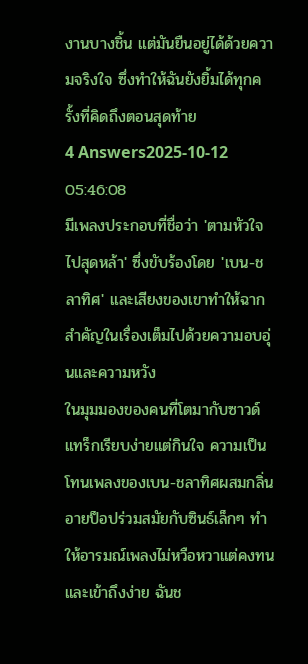งานบางชิ้น แต่มันยืนอยู่ได้ด้วยความจริงใจ ซึ่งทำให้ฉันยังยิ้มได้ทุกครั้งที่คิดถึงตอนสุดท้าย
4 Answers2025-10-12 05:46:08
มีเพลงประกอบที่ชื่อว่า 'ตามหัวใจไปสุดหล้า' ซึ่งขับร้องโดย 'เบน-ชลาทิศ' และเสียงของเขาทำให้ฉากสำคัญในเรื่องเต็มไปด้วยความอบอุ่นและความหวัง
ในมุมมองของคนที่โตมากับซาวด์แทร็กเรียบง่ายแต่กินใจ ความเป็นโทนเพลงของเบน-ชลาทิศผสมกลิ่นอายป็อปร่วมสมัยกับซินธ์เล็กๆ ทำให้อารมณ์เพลงไม่หวือหวาแต่คงทนและเข้าถึงง่าย ฉันช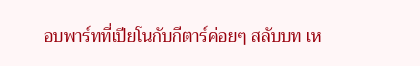อบพาร์ทที่เปียโนกับกีตาร์ค่อยๆ สลับบท เห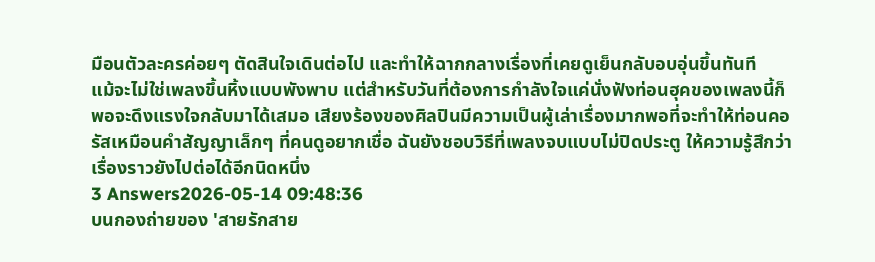มือนตัวละครค่อยๆ ตัดสินใจเดินต่อไป และทำให้ฉากกลางเรื่องที่เคยดูเย็นกลับอบอุ่นขึ้นทันที
แม้จะไม่ใช่เพลงขึ้นหิ้งแบบพังพาบ แต่สำหรับวันที่ต้องการกำลังใจแค่นั่งฟังท่อนฮุคของเพลงนี้ก็พอจะดึงแรงใจกลับมาได้เสมอ เสียงร้องของศิลปินมีความเป็นผู้เล่าเรื่องมากพอที่จะทำให้ท่อนคอรัสเหมือนคำสัญญาเล็กๆ ที่คนดูอยากเชื่อ ฉันยังชอบวิธีที่เพลงจบแบบไม่ปิดประตู ให้ความรู้สึกว่าเรื่องราวยังไปต่อได้อีกนิดหนึ่ง
3 Answers2026-05-14 09:48:36
บนกองถ่ายของ 'สายรักสาย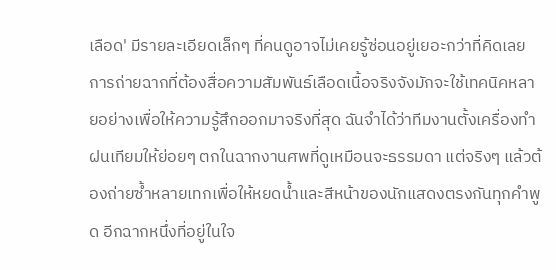เลือด' มีรายละเอียดเล็กๆ ที่คนดูอาจไม่เคยรู้ซ่อนอยู่เยอะกว่าที่คิดเลย
การถ่ายฉากที่ต้องสื่อความสัมพันธ์เลือดเนื้อจริงจังมักจะใช้เทคนิคหลายอย่างเพื่อให้ความรู้สึกออกมาจริงที่สุด ฉันจำได้ว่าทีมงานตั้งเครื่องทำฝนเทียมให้ย่อยๆ ตกในฉากงานศพที่ดูเหมือนจะธรรมดา แต่จริงๆ แล้วต้องถ่ายซ้ำหลายเทกเพื่อให้หยดน้ำและสีหน้าของนักแสดงตรงกันทุกคำพูด อีกฉากหนึ่งที่อยู่ในใจ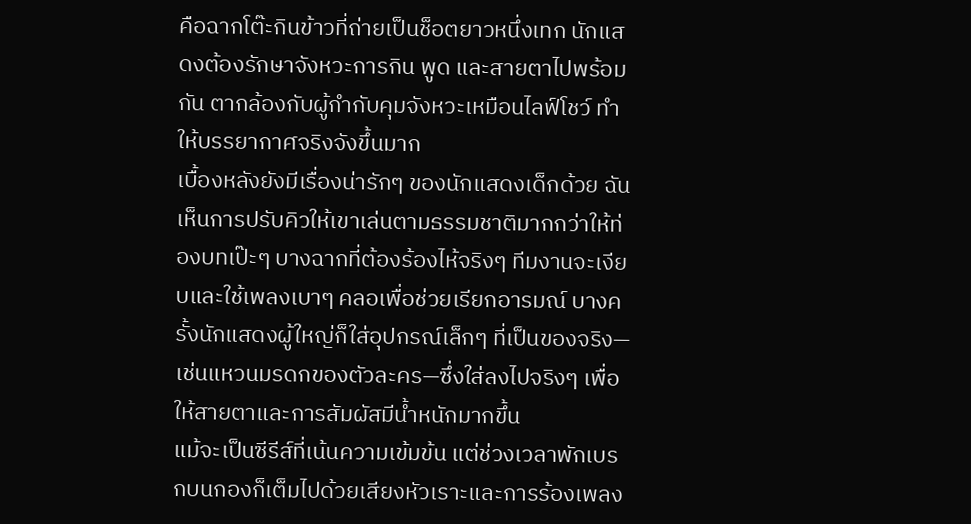คือฉากโต๊ะกินข้าวที่ถ่ายเป็นช็อตยาวหนึ่งเทก นักแสดงต้องรักษาจังหวะการกิน พูด และสายตาไปพร้อมกัน ตากล้องกับผู้กำกับคุมจังหวะเหมือนไลฟ์โชว์ ทำให้บรรยากาศจริงจังขึ้นมาก
เบื้องหลังยังมีเรื่องน่ารักๆ ของนักแสดงเด็กด้วย ฉันเห็นการปรับคิวให้เขาเล่นตามธรรมชาติมากกว่าให้ท่องบทเป๊ะๆ บางฉากที่ต้องร้องไห้จริงๆ ทีมงานจะเงียบและใช้เพลงเบาๆ คลอเพื่อช่วยเรียกอารมณ์ บางครั้งนักแสดงผู้ใหญ่ก็ใส่อุปกรณ์เล็กๆ ที่เป็นของจริง—เช่นแหวนมรดกของตัวละคร—ซึ่งใส่ลงไปจริงๆ เพื่อให้สายตาและการสัมผัสมีน้ำหนักมากขึ้น
แม้จะเป็นซีรีส์ที่เน้นความเข้มข้น แต่ช่วงเวลาพักเบรกบนกองก็เต็มไปด้วยเสียงหัวเราะและการร้องเพลง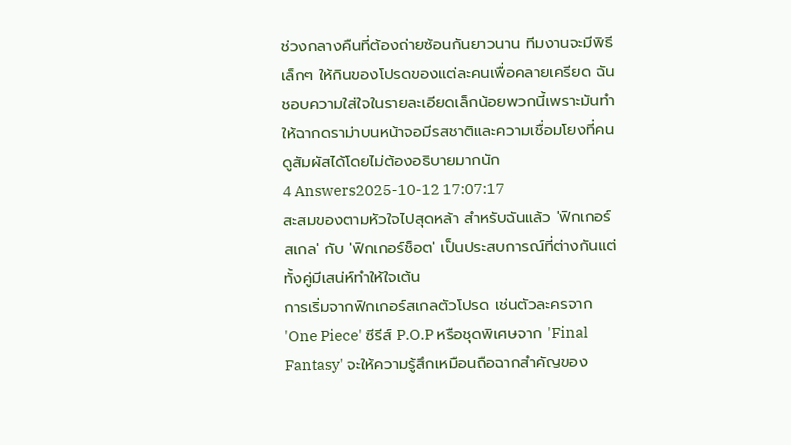ช่วงกลางคืนที่ต้องถ่ายซ้อนกันยาวนาน ทีมงานจะมีพิธีเล็กๆ ให้กินของโปรดของแต่ละคนเพื่อคลายเครียด ฉันชอบความใส่ใจในรายละเอียดเล็กน้อยพวกนี้เพราะมันทำให้ฉากดราม่าบนหน้าจอมีรสชาติและความเชื่อมโยงที่คนดูสัมผัสได้โดยไม่ต้องอธิบายมากนัก
4 Answers2025-10-12 17:07:17
สะสมของตามหัวใจไปสุดหล้า สำหรับฉันแล้ว 'ฟิกเกอร์สเกล' กับ 'ฟิกเกอร์ช็อต' เป็นประสบการณ์ที่ต่างกันแต่ทั้งคู่มีเสน่ห์ทำให้ใจเต้น
การเริ่มจากฟิกเกอร์สเกลตัวโปรด เช่นตัวละครจาก 'One Piece' ซีรีส์ P.O.P หรือชุดพิเศษจาก 'Final Fantasy' จะให้ความรู้สึกเหมือนถือฉากสำคัญของ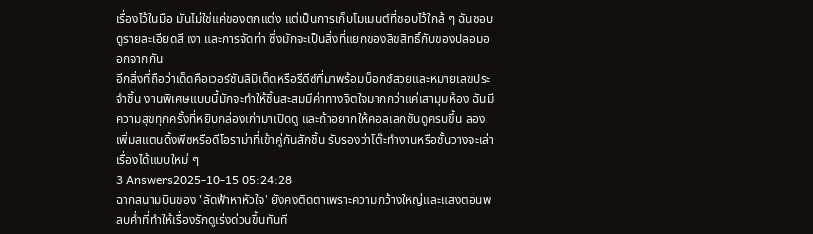เรื่องไว้ในมือ มันไม่ใช่แค่ของตกแต่ง แต่เป็นการเก็บโมเมนต์ที่ชอบไว้ใกล้ ๆ ฉันชอบดูรายละเอียดสี เงา และการจัดท่า ซึ่งมักจะเป็นสิ่งที่แยกของลิขสิทธิ์กับของปลอมออกจากกัน
อีกสิ่งที่ถือว่าเด็ดคือเวอร์ชันลิมิเต็ดหรือรีดีซ์ที่มาพร้อมบ็อกซ์สวยและหมายเลขประจำชิ้น งานพิเศษแบบนี้มักจะทำให้ชิ้นสะสมมีค่าทางจิตใจมากกว่าแค่เสามุมห้อง ฉันมีความสุขทุกครั้งที่หยิบกล่องเก่ามาเปิดดู และถ้าอยากให้คอลเลกชันดูครบขึ้น ลองเพิ่มสแตนดิ้งพีซหรือดีโอราม่าที่เข้าคู่กันสักชิ้น รับรองว่าโต๊ะทำงานหรือชั้นวางจะเล่าเรื่องได้แบบใหม่ ๆ
3 Answers2025-10-15 05:24:28
ฉากสนามบินของ 'ลัดฟ้าหาหัวใจ' ยังคงติดตาเพราะความกว้างใหญ่และแสงตอนพลบค่ำที่ทำให้เรื่องรักดูเร่งด่วนขึ้นทันที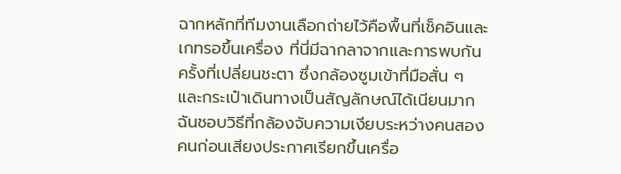ฉากหลักที่ทีมงานเลือกถ่ายไว้คือพื้นที่เช็คอินและเกทรอขึ้นเครื่อง ที่นี่มีฉากลาจากและการพบกันครั้งที่เปลี่ยนชะตา ซึ่งกล้องซูมเข้าที่มือสั่น ๆ และกระเป๋าเดินทางเป็นสัญลักษณ์ได้เนียนมาก ฉันชอบวิธีที่กล้องจับความเงียบระหว่างคนสองคนก่อนเสียงประกาศเรียกขึ้นเครื่อ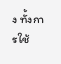ง ทั้งการใช้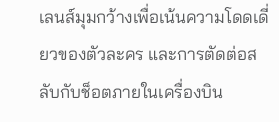เลนส์มุมกว้างเพื่อเน้นความโดดเดี่ยวของตัวละคร และการตัดต่อสลับกับช็อตภายในเครื่องบิน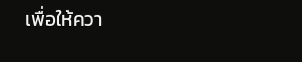เพื่อให้ควา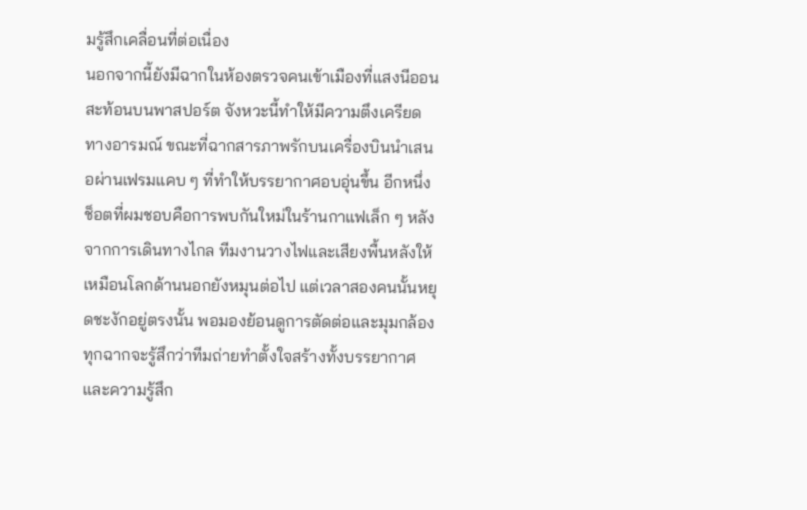มรู้สึกเคลื่อนที่ต่อเนื่อง
นอกจากนี้ยังมีฉากในห้องตรวจคนเข้าเมืองที่แสงนีออนสะท้อนบนพาสปอร์ต จังหวะนี้ทำให้มีความตึงเครียดทางอารมณ์ ขณะที่ฉากสารภาพรักบนเครื่องบินนำเสนอผ่านเฟรมแคบ ๆ ที่ทำให้บรรยากาศอบอุ่นขึ้น อีกหนึ่งช็อตที่ผมชอบคือการพบกันใหม่ในร้านกาแฟเล็ก ๆ หลังจากการเดินทางไกล ทีมงานวางไฟและเสียงพื้นหลังให้เหมือนโลกด้านนอกยังหมุนต่อไป แต่เวลาสองคนนั้นหยุดชะงักอยู่ตรงนั้น พอมองย้อนดูการตัดต่อและมุมกล้องทุกฉากจะรู้สึกว่าทีมถ่ายทำตั้งใจสร้างทั้งบรรยากาศและความรู้สึก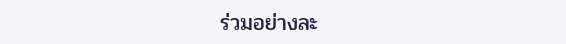ร่วมอย่างละ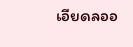เอียดลออ